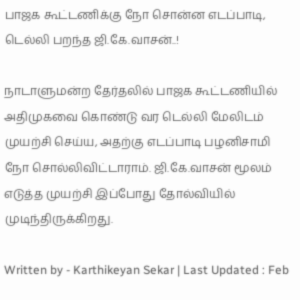பாஜக கூட்டணிக்கு நோ சொன்ன எடப்பாடி, டெல்லி பறந்த ஜி.கே.வாசன்..!

நாடாளுமன்ற தேர்தலில் பாஜக கூட்டணியில் அதிமுகவை கொண்டு வர டெல்லி மேலிடம் முயற்சி செய்ய, அதற்கு எடப்பாடி பழனிசாமி நோ சொல்லிவிட்டாராம். ஜி.கே.வாசன் மூலம் எடுத்த முயற்சி இப்போது தோல்வியில் முடிந்திருக்கிறது.

Written by - Karthikeyan Sekar | Last Updated : Feb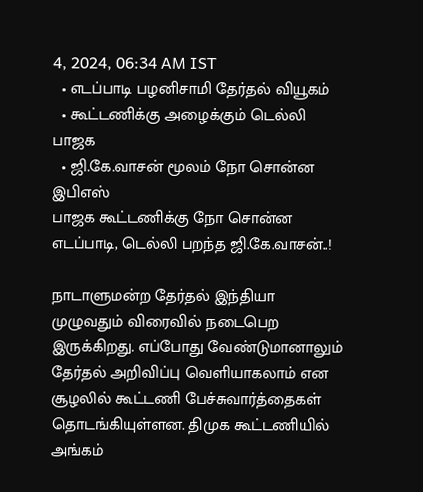4, 2024, 06:34 AM IST
  • எடப்பாடி பழனிசாமி தேர்தல் வியூகம்
  • கூட்டணிக்கு அழைக்கும் டெல்லி பாஜக
  • ஜி.கே.வாசன் மூலம் நோ சொன்ன இபிஎஸ்
பாஜக கூட்டணிக்கு நோ சொன்ன எடப்பாடி, டெல்லி பறந்த ஜி.கே.வாசன்..!

நாடாளுமன்ற தேர்தல் இந்தியா முழுவதும் விரைவில் நடைபெற இருக்கிறது. எப்போது வேண்டுமானாலும் தேர்தல் அறிவிப்பு வெளியாகலாம் என சூழலில் கூட்டணி பேச்சுவார்த்தைகள் தொடங்கியுள்ளன. திமுக கூட்டணியில் அங்கம்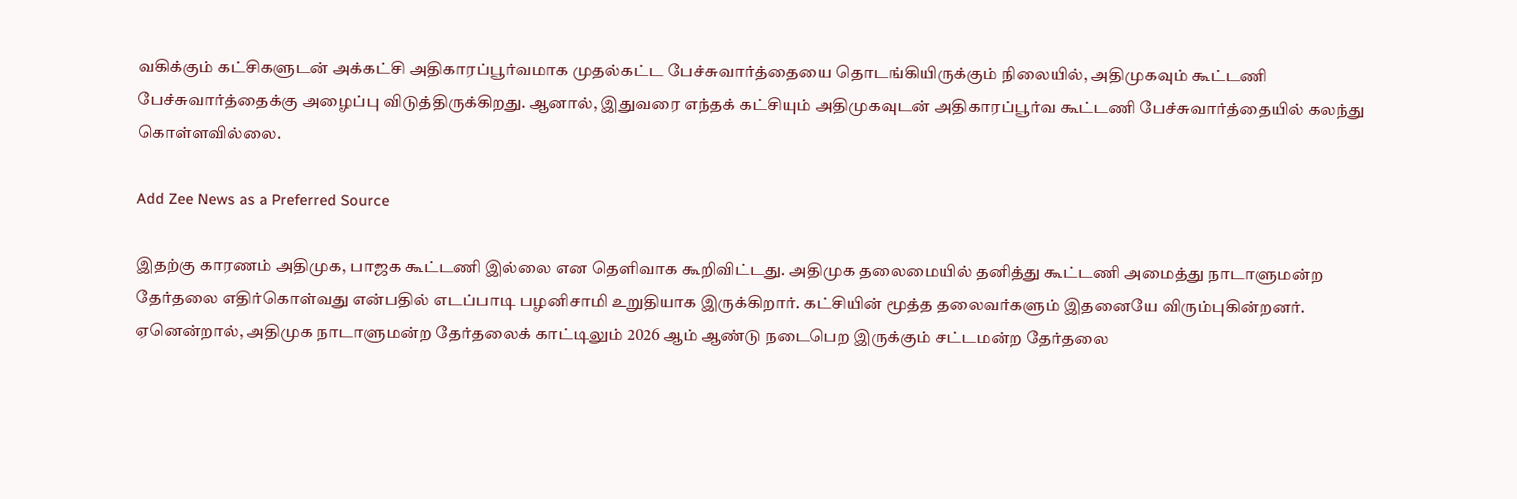வகிக்கும் கட்சிகளுடன் அக்கட்சி அதிகாரப்பூர்வமாக முதல்கட்ட பேச்சுவார்த்தையை தொடங்கியிருக்கும் நிலையில், அதிமுகவும் கூட்டணி பேச்சுவார்த்தைக்கு அழைப்பு விடுத்திருக்கிறது. ஆனால், இதுவரை எந்தக் கட்சியும் அதிமுகவுடன் அதிகாரப்பூர்வ கூட்டணி பேச்சுவார்த்தையில் கலந்து கொள்ளவில்லை.

Add Zee News as a Preferred Source

இதற்கு காரணம் அதிமுக, பாஜக கூட்டணி இல்லை என தெளிவாக கூறிவிட்டது. அதிமுக தலைமையில் தனித்து கூட்டணி அமைத்து நாடாளுமன்ற தேர்தலை எதிர்கொள்வது என்பதில் எடப்பாடி பழனிசாமி உறுதியாக இருக்கிறார். கட்சியின் மூத்த தலைவர்களும் இதனையே விரும்புகின்றனர். ஏனென்றால், அதிமுக நாடாளுமன்ற தேர்தலைக் காட்டிலும் 2026 ஆம் ஆண்டு நடைபெற இருக்கும் சட்டமன்ற தேர்தலை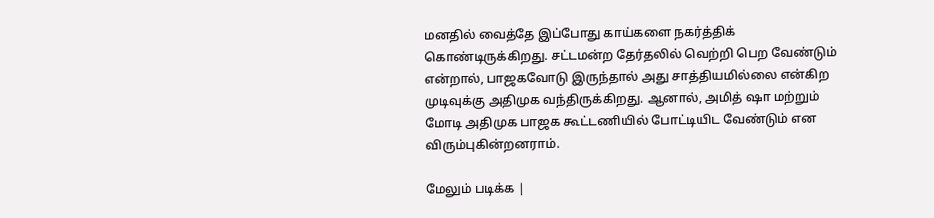மனதில் வைத்தே இப்போது காய்களை நகர்த்திக் கொண்டிருக்கிறது. சட்டமன்ற தேர்தலில் வெற்றி பெற வேண்டும் என்றால், பாஜகவோடு இருந்தால் அது சாத்தியமில்லை என்கிற முடிவுக்கு அதிமுக வந்திருக்கிறது. ஆனால், அமித் ஷா மற்றும் மோடி அதிமுக பாஜக கூட்டணியில் போட்டியிட வேண்டும் என விரும்புகின்றனராம்.

மேலும் படிக்க |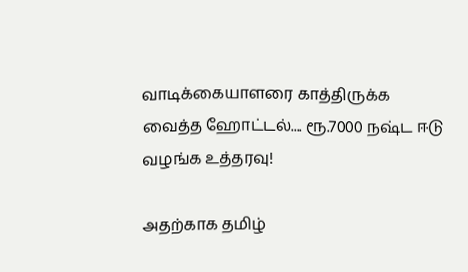வாடிக்கையாளரை காத்திருக்க வைத்த ஹோட்டல்.... ரூ.7000 நஷ்ட ஈடு வழங்க உத்தரவு!

அதற்காக தமிழ்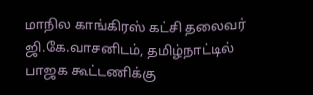மாநில காங்கிரஸ் கட்சி தலைவர் ஜி.கே.வாசனிடம், தமிழ்நாட்டில் பாஜக கூட்டணிக்கு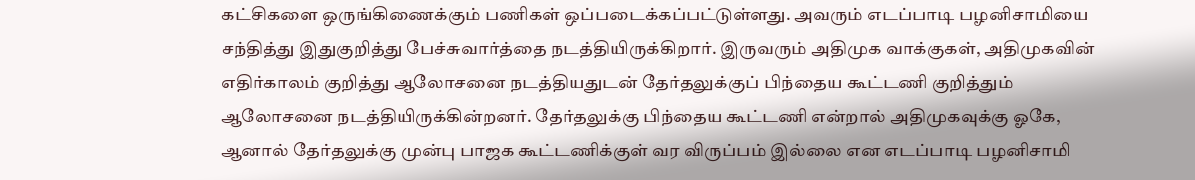கட்சிகளை ஒருங்கிணைக்கும் பணிகள் ஒப்படைக்கப்பட்டுள்ளது. அவரும் எடப்பாடி பழனிசாமியை சந்தித்து இதுகுறித்து பேச்சுவார்த்தை நடத்தியிருக்கிறார். இருவரும் அதிமுக வாக்குகள், அதிமுகவின் எதிர்காலம் குறித்து ஆலோசனை நடத்தியதுடன் தேர்தலுக்குப் பிந்தைய கூட்டணி குறித்தும் ஆலோசனை நடத்தியிருக்கின்றனர். தேர்தலுக்கு பிந்தைய கூட்டணி என்றால் அதிமுகவுக்கு ஓகே, ஆனால் தேர்தலுக்கு முன்பு பாஜக கூட்டணிக்குள் வர விருப்பம் இல்லை என எடப்பாடி பழனிசாமி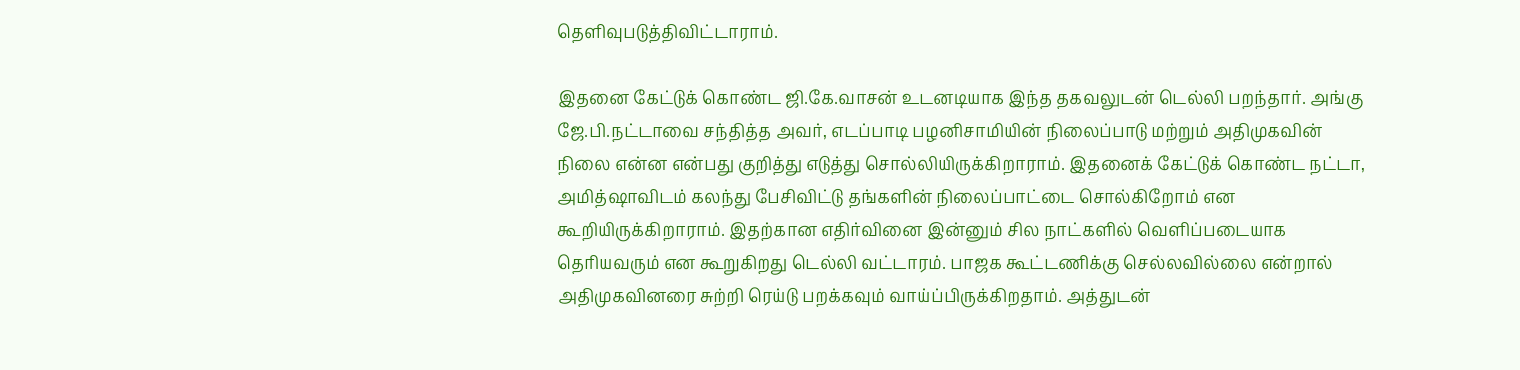தெளிவுபடுத்திவிட்டாராம்.

இதனை கேட்டுக் கொண்ட ஜி.கே.வாசன் உடனடியாக இந்த தகவலுடன் டெல்லி பறந்தார். அங்கு ஜே.பி.நட்டாவை சந்தித்த அவர், எடப்பாடி பழனிசாமியின் நிலைப்பாடு மற்றும் அதிமுகவின்  நிலை என்ன என்பது குறித்து எடுத்து சொல்லியிருக்கிறாராம். இதனைக் கேட்டுக் கொண்ட நட்டா, அமித்ஷாவிடம் கலந்து பேசிவிட்டு தங்களின் நிலைப்பாட்டை சொல்கிறோம் என கூறியிருக்கிறாராம். இதற்கான எதிர்வினை இன்னும் சில நாட்களில் வெளிப்படையாக தெரியவரும் என கூறுகிறது டெல்லி வட்டாரம். பாஜக கூட்டணிக்கு செல்லவில்லை என்றால் அதிமுகவினரை சுற்றி ரெய்டு பறக்கவும் வாய்ப்பிருக்கிறதாம். அத்துடன்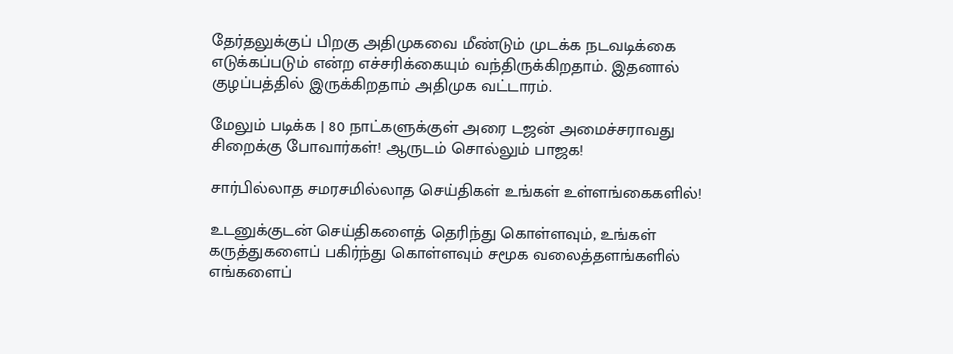தேர்தலுக்குப் பிறகு அதிமுகவை மீண்டும் முடக்க நடவடிக்கை எடுக்கப்படும் என்ற எச்சரிக்கையும் வந்திருக்கிறதாம். இதனால் குழப்பத்தில் இருக்கிறதாம் அதிமுக வட்டாரம்.

மேலும் படிக்க | 80 நாட்களுக்குள் அரை டஜன் அமைச்சராவது சிறைக்கு போவார்கள்! ஆருடம் சொல்லும் பாஜக!

சார்பில்லாத சமரசமில்லாத செய்திகள் உங்கள் உள்ளங்கைகளில்!

உடனுக்குடன் செய்திகளைத் தெரிந்து கொள்ளவும், உங்கள் கருத்துகளைப் பகிர்ந்து கொள்ளவும் சமூக வலைத்தளங்களில் எங்களைப்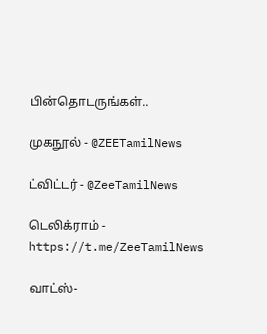பின்தொடருங்கள்..

முகநூல் - @ZEETamilNews

ட்விட்டர் - @ZeeTamilNews

டெலிக்ராம் - https://t.me/ZeeTamilNews

வாட்ஸ்-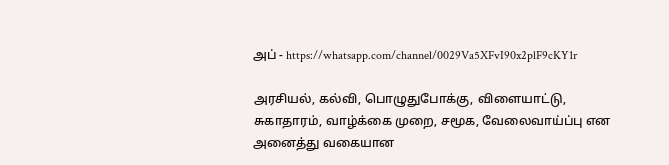அப் - https://whatsapp.com/channel/0029Va5XFvI90x2plF9cKY1r

அரசியல், கல்வி, பொழுதுபோக்கு, விளையாட்டு, சுகாதாரம், வாழ்க்கை முறை, சமூக, வேலைவாய்ப்பு என அனைத்து வகையான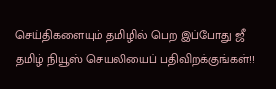செய்திகளையும் தமிழில் பெற இப்போது ஜீ தமிழ் நியூஸ் செயலியைப் பதிவிறக்குங்கள்!!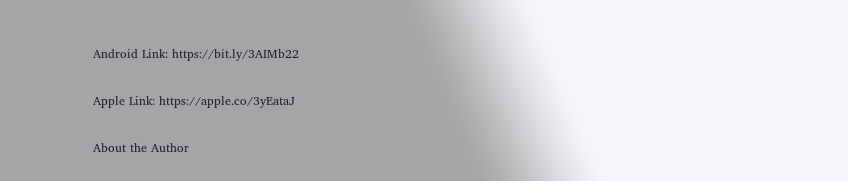Android Link: https://bit.ly/3AIMb22

Apple Link: https://apple.co/3yEataJ

About the Author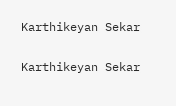Karthikeyan Sekar

Karthikeyan Sekar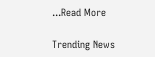...Read More

Trending News